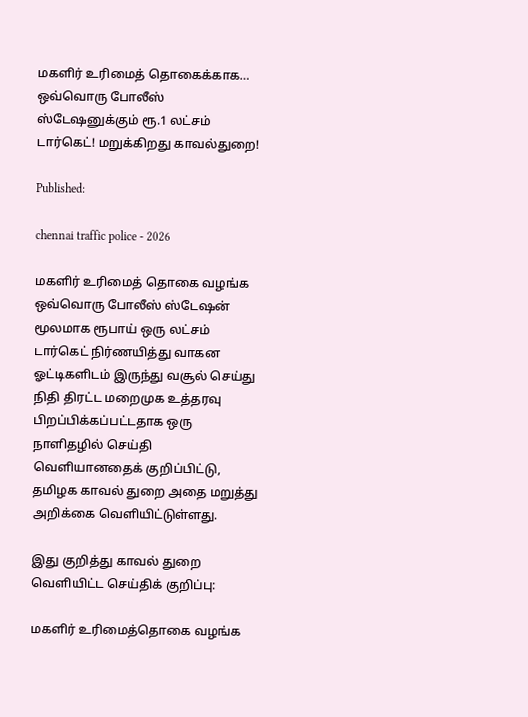மகளிர் உரிமைத் தொகைக்காக… ஒவ்வொரு போலீஸ் ஸ்டேஷனுக்கும் ரூ.1 லட்சம் டார்கெட்! மறுக்கிறது காவல்துறை!

Published:

chennai traffic police - 2026

மகளிர் உரிமைத் தொகை வழங்க ஒவ்வொரு போலீஸ் ஸ்டேஷன் மூலமாக ரூபாய் ஒரு லட்சம் டார்கெட் நிர்ணயித்து வாகன ஓட்டிகளிடம் இருந்து வசூல் செய்து நிதி திரட்ட மறைமுக உத்தரவு பிறப்பிக்கப்பட்டதாக ஒரு நாளிதழில் செய்தி வெளியானதைக் குறிப்பிட்டு, தமிழக காவல் துறை அதை மறுத்து அறிக்கை வெளியிட்டுள்ளது.

இது குறித்து காவல் துறை வெளியிட்ட செய்திக் குறிப்பு:

மகளிர் உரிமைத்தொகை வழங்க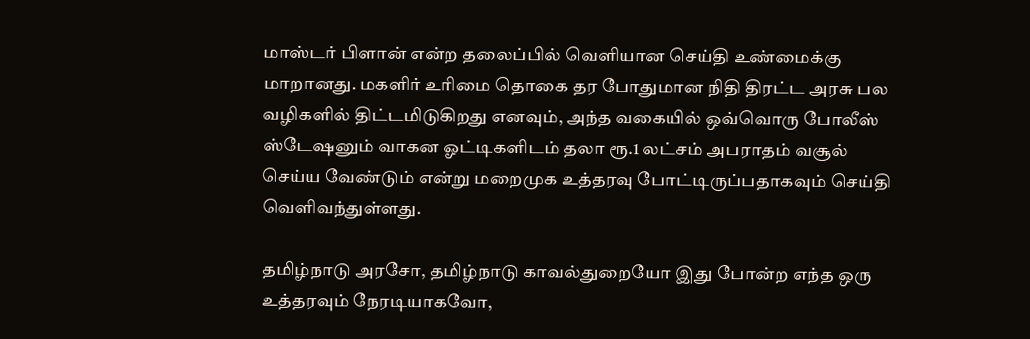மாஸ்டர் பிளான் என்ற தலைப்பில் வெளியான செய்தி உண்மைக்கு மாறானது. மகளிர் உரிமை தொகை தர போதுமான நிதி திரட்ட அரசு பல வழிகளில் திட்டமிடுகிறது எனவும், அந்த வகையில் ஒவ்வொரு போலீஸ் ஸ்டேஷனும் வாகன ஓட்டிகளிடம் தலா ரூ.1 லட்சம் அபராதம் வசூல் செய்ய வேண்டும் என்று மறைமுக உத்தரவு போட்டிருப்பதாகவும் செய்தி வெளிவந்துள்ளது.

தமிழ்நாடு அரசோ, தமிழ்நாடு காவல்துறையோ இது போன்ற எந்த ஒரு உத்தரவும் நேரடியாகவோ,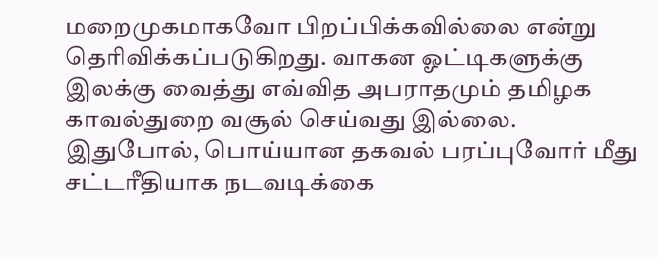மறைமுகமாகவோ பிறப்பிக்கவில்லை என்று தெரிவிக்கப்படுகிறது. வாகன ஓட்டிகளுக்கு இலக்கு வைத்து எவ்வித அபராதமும் தமிழக காவல்துறை வசூல் செய்வது இல்லை. இதுபோல், பொய்யான தகவல் பரப்புவோர் மீது சட்டரீதியாக நடவடிக்கை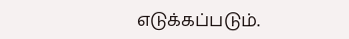எடுக்கப்படும்.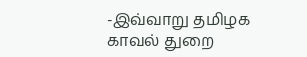-இவ்வாறு தமிழக காவல் துறை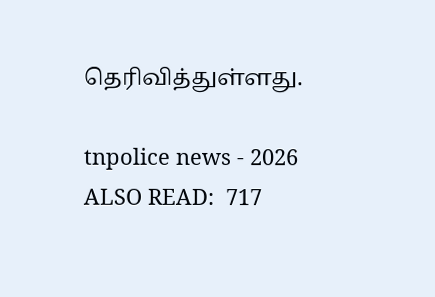தெரிவித்துள்ளது.

tnpolice news - 2026
ALSO READ:  717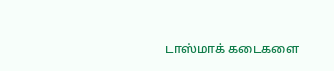டாஸ்மாக் கடைகளை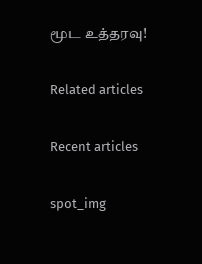மூட உத்தரவு!

Related articles

Recent articles

spot_img